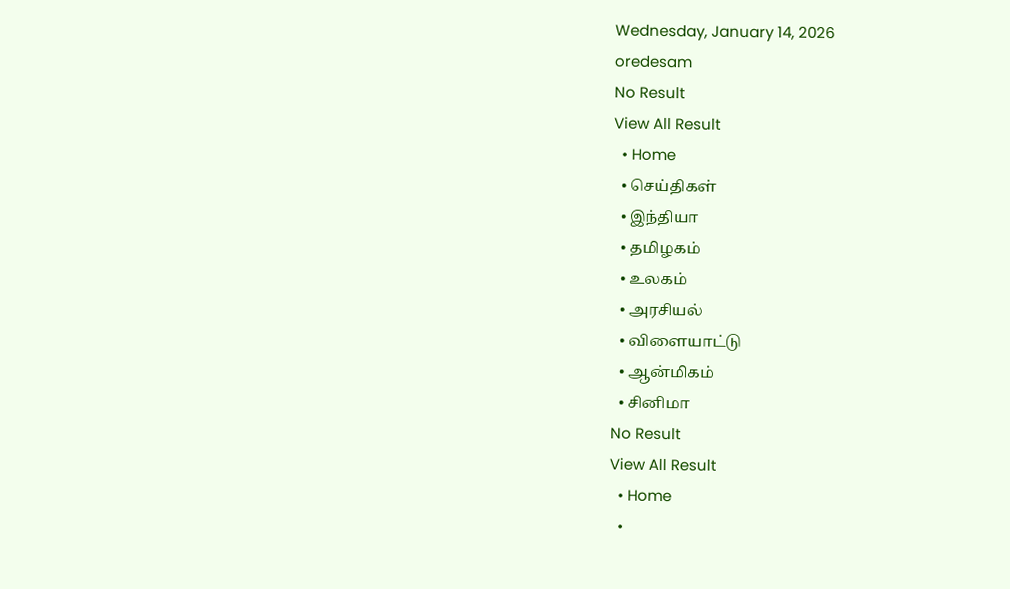Wednesday, January 14, 2026
oredesam
No Result
View All Result
  • Home
  • செய்திகள்
  • இந்தியா
  • தமிழகம்
  • உலகம்
  • அரசியல்
  • விளையாட்டு
  • ஆன்மிகம்
  • சினிமா
No Result
View All Result
  • Home
  •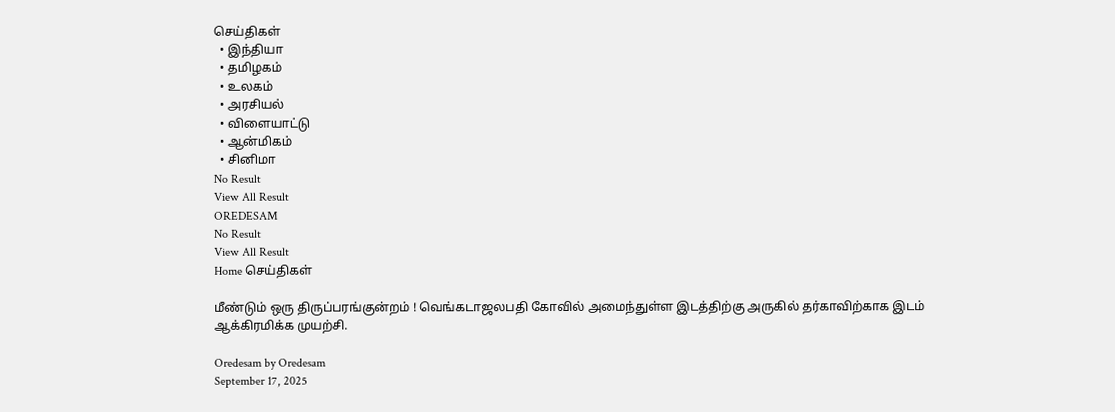செய்திகள்
  • இந்தியா
  • தமிழகம்
  • உலகம்
  • அரசியல்
  • விளையாட்டு
  • ஆன்மிகம்
  • சினிமா
No Result
View All Result
OREDESAM
No Result
View All Result
Home செய்திகள்

மீண்டும் ஒரு திருப்பரங்குன்றம் ! வெங்கடாஜலபதி கோவில் அமைந்துள்ள இடத்திற்கு அருகில் தர்காவிற்காக இடம் ஆக்கிரமிக்க முயற்சி.

Oredesam by Oredesam
September 17, 2025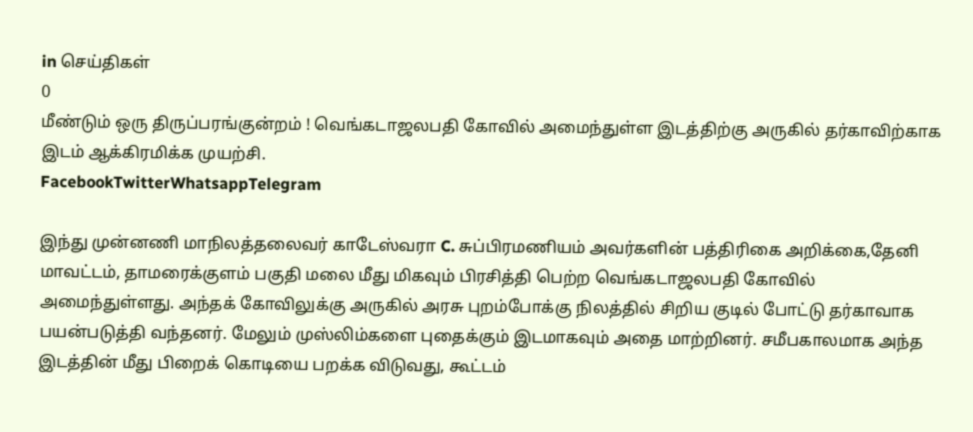in செய்திகள்
0
மீண்டும் ஒரு திருப்பரங்குன்றம் ! வெங்கடாஜலபதி கோவில் அமைந்துள்ள இடத்திற்கு அருகில் தர்காவிற்காக இடம் ஆக்கிரமிக்க முயற்சி.
FacebookTwitterWhatsappTelegram

இந்து முன்னணி மாநிலத்தலைவர் காடேஸ்வரா C. சுப்பிரமணியம் அவர்களின் பத்திரிகை அறிக்கை,தேனி மாவட்டம், தாமரைக்குளம் பகுதி மலை மீது மிகவும் பிரசித்தி பெற்ற வெங்கடாஜலபதி கோவில் அமைந்துள்ளது. அந்தக் கோவிலுக்கு அருகில் அரசு புறம்போக்கு நிலத்தில் சிறிய குடில் போட்டு தர்காவாக பயன்படுத்தி வந்தனர். மேலும் முஸ்லிம்களை புதைக்கும் இடமாகவும் அதை மாற்றினர். சமீபகாலமாக அந்த இடத்தின் மீது பிறைக் கொடியை பறக்க விடுவது, கூட்டம்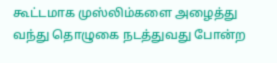கூட்டமாக முஸ்லிம்களை அழைத்து வந்து தொழுகை நடத்துவது போன்ற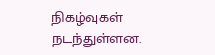நிகழ்வுகள் நடந்துள்ளன.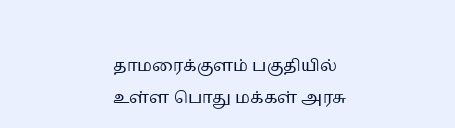தாமரைக்குளம் பகுதியில் உள்ள பொது மக்கள் அரசு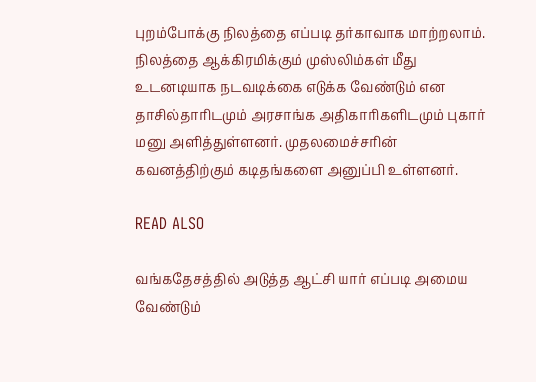புறம்போக்கு நிலத்தை எப்படி தர்காவாக மாற்றலாம். நிலத்தை ஆக்கிரமிக்கும் முஸ்லிம்கள் மீது உடனடியாக நடவடிக்கை எடுக்க வேண்டும் என தாசில்தாரிடமும் அரசாங்க அதிகாரிகளிடமும் புகார் மனு அளித்துள்ளனர். முதலமைச்சரின் கவனத்திற்கும் கடிதங்களை அனுப்பி உள்ளனர்.

READ ALSO

வங்கதேசத்தில் அடுத்த ஆட்சி யார் எப்படி அமைய வேண்டும்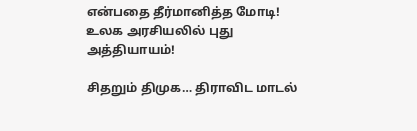என்பதை தீர்மானித்த மோடி! உலக அரசியலில் புது அத்தியாயம்!

சிதறும் திமுக… திராவிட மாடல்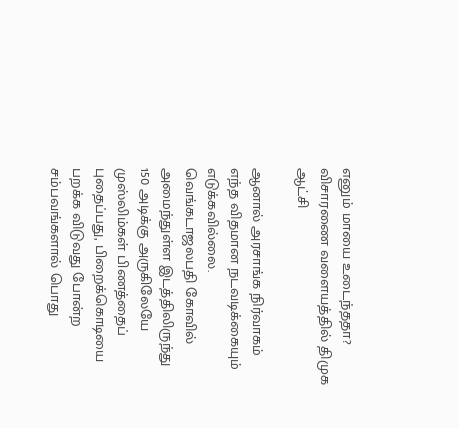எனும் மாயை உடைந்ததா? விசாரணை வளையத்தில் திமுக ஆட்சி

ஆனால் அரசாங்க நிர்வாகம் எந்த விதமான நடவடிக்கையும் எடுக்கவில்லை. வெங்கடாஜலபதி கோவில் அமைந்துள்ள இடத்திலிருந்து 150 அடிக்கு அருகிலேயே முஸ்லிம்கள் பிணத்தைப் புதைப்பது, பிறைக்கொடியை பறக்க விடுவது போன்ற சம்பவங்களால் பொது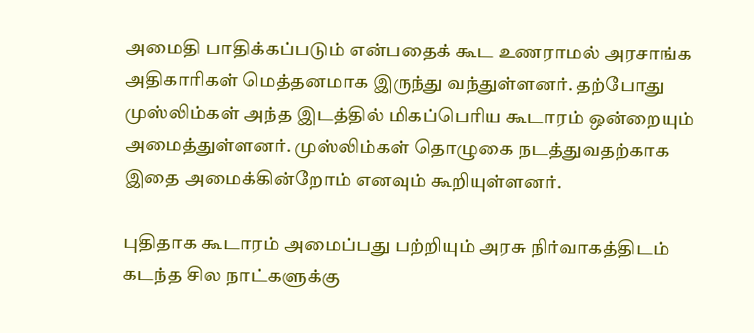அமைதி பாதிக்கப்படும் என்பதைக் கூட உணராமல் அரசாங்க அதிகாரிகள் மெத்தனமாக இருந்து வந்துள்ளனர். தற்போது முஸ்லிம்கள் அந்த இடத்தில் மிகப்பெரிய கூடாரம் ஒன்றையும் அமைத்துள்ளனர். முஸ்லிம்கள் தொழுகை நடத்துவதற்காக இதை அமைக்கின்றோம் எனவும் கூறியுள்ளனர்.

புதிதாக கூடாரம் அமைப்பது பற்றியும் அரசு நிர்வாகத்திடம் கடந்த சில நாட்களுக்கு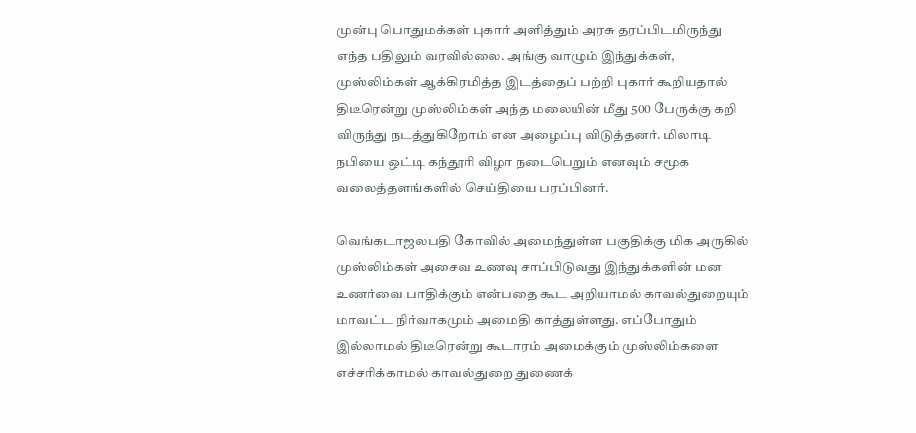முன்பு பொதுமக்கள் புகார் அளித்தும் அரசு தரப்பிடமிருந்து எந்த பதிலும் வரவில்லை. அங்கு வாழும் இந்துக்கள், முஸ்லிம்கள் ஆக்கிரமித்த இடத்தைப் பற்றி புகார் கூறியதால் திடீரென்று முஸ்லிம்கள் அந்த மலையின் மீது 500 பேருக்கு கறி விருந்து நடத்துகிறோம் என அழைப்பு விடுத்தனர். மிலாடி நபியை ஒட்டி கந்தூரி விழா நடைபெறும் எனவும் சமூக வலைத்தளங்களில் செய்தியை பரப்பினர்.

வெங்கடாஜலபதி கோவில் அமைந்துள்ள பகுதிக்கு மிக அருகில் முஸ்லிம்கள் அசைவ உணவு சாப்பிடுவது இந்துக்களின் மன உணர்வை பாதிக்கும் என்பதை கூட அறியாமல் காவல்துறையும் மாவட்ட நிர்வாகமும் அமைதி காத்துள்ளது. எப்போதும் இல்லாமல் திடீரென்று கூடாரம் அமைக்கும் முஸ்லிம்களை எச்சரிக்காமல் காவல்துறை துணைக்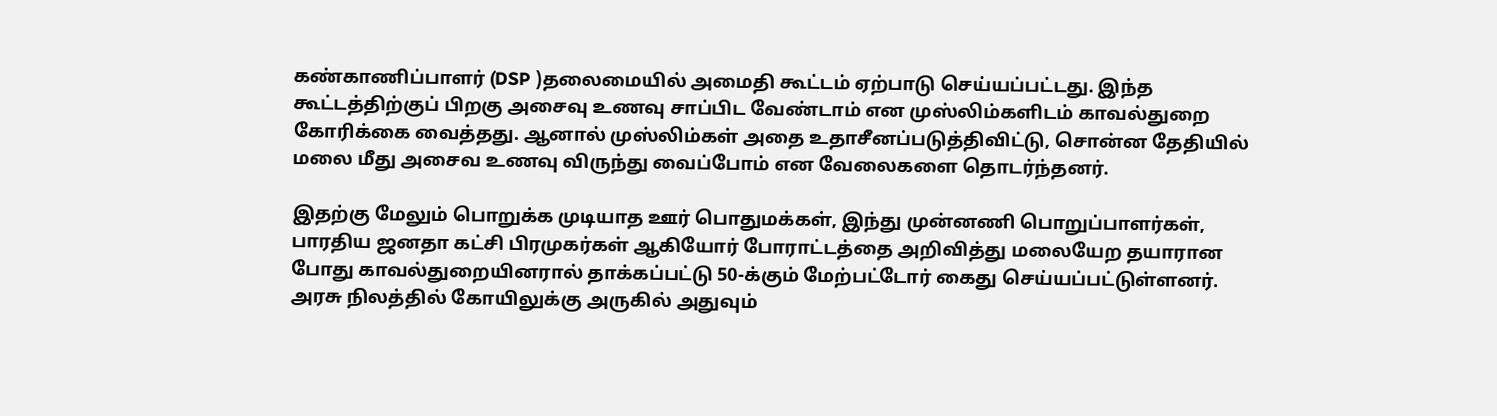கண்காணிப்பாளர் (DSP )தலைமையில் அமைதி கூட்டம் ஏற்பாடு செய்யப்பட்டது. இந்த கூட்டத்திற்குப் பிறகு அசைவு உணவு சாப்பிட வேண்டாம் என முஸ்லிம்களிடம் காவல்துறை கோரிக்கை வைத்தது. ஆனால் முஸ்லிம்கள் அதை உதாசீனப்படுத்திவிட்டு, சொன்ன தேதியில் மலை மீது அசைவ உணவு விருந்து வைப்போம் என வேலைகளை தொடர்ந்தனர்.

இதற்கு மேலும் பொறுக்க முடியாத ஊர் பொதுமக்கள், இந்து முன்னணி பொறுப்பாளர்கள், பாரதிய ஜனதா கட்சி பிரமுகர்கள் ஆகியோர் போராட்டத்தை அறிவித்து மலையேற தயாரான போது காவல்துறையினரால் தாக்கப்பட்டு 50-க்கும் மேற்பட்டோர் கைது செய்யப்பட்டுள்ளனர். அரசு நிலத்தில் கோயிலுக்கு அருகில் அதுவும்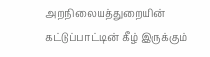அறநிலையத்துறையின் கட்டுப்பாட்டின் கீழ் இருக்கும்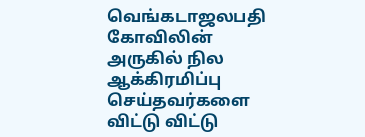வெங்கடாஜலபதி கோவிலின் அருகில் நில ஆக்கிரமிப்பு செய்தவர்களை விட்டு விட்டு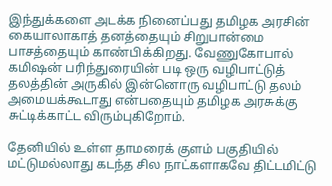இந்துக்களை அடக்க நினைப்பது தமிழக அரசின் கையாலாகாத் தனத்தையும் சிறுபான்மை பாசத்தையும் காண்பிக்கிறது. வேணுகோபால் கமிஷன் பரிந்துரையின் படி ஒரு வழிபாட்டுத் தலத்தின் அருகில் இன்னொரு வழிபாட்டு தலம் அமையக்கூடாது என்பதையும் தமிழக அரசுக்கு சுட்டிக்காட்ட விரும்புகிறோம்.

தேனியில் உள்ள தாமரைக் குளம் பகுதியில் மட்டுமல்லாது கடந்த சில நாட்களாகவே திட்டமிட்டு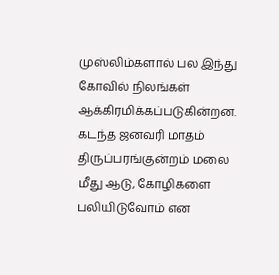முஸ்லிம்களால் பல இந்து கோவில் நிலங்கள் ஆக்கிரமிக்கப்படுகின்றன. கடந்த ஜனவரி மாதம் திருப்பரங்குன்றம் மலை மீது ஆடு, கோழிகளை பலியிடுவோம் என‌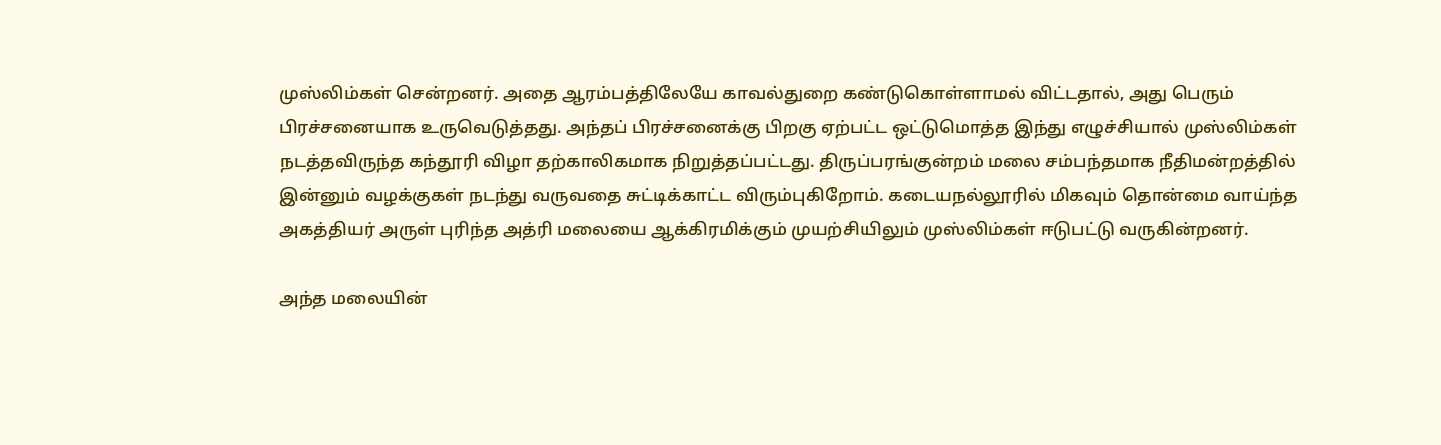முஸ்லிம்கள் சென்றனர். அதை ஆரம்பத்திலேயே காவல்துறை கண்டுகொள்ளாமல் விட்டதால், அது பெரும் பிரச்சனையாக உருவெடுத்தது. அந்தப் பிரச்சனைக்கு பிறகு ஏற்பட்ட ஒட்டுமொத்த இந்து எழுச்சியால் முஸ்லிம்கள் நடத்தவிருந்த கந்தூரி விழா தற்காலிகமாக நிறுத்தப்பட்டது. திருப்பரங்குன்றம் மலை சம்பந்தமாக நீதிமன்றத்தில் இன்னும் வழக்குகள் நடந்து வருவதை சுட்டிக்காட்ட விரும்புகிறோம். கடையநல்லூரில் மிகவும் தொன்மை வாய்ந்த அகத்தியர் அருள் புரிந்த அத்ரி மலையை ஆக்கிரமிக்கும் முயற்சியிலும் முஸ்லிம்கள் ஈடுபட்டு வருகின்றனர்.

அந்த மலையின்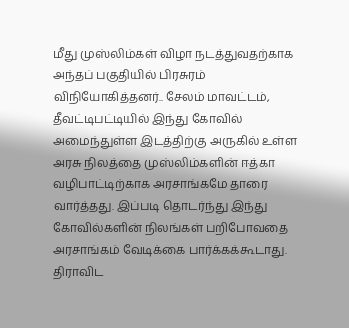மீது முஸ்லிம்கள் விழா நடத்துவதற்காக அந்தப் பகுதியில் பிரசுரம் விநியோகித்தனர்.. சேலம் மாவட்டம், தீவட்டிபட்டியில் இந்து கோவில் அமைந்துள்ள இடத்திற்கு அருகில் உள்ள அரசு நிலத்தை முஸ்லிம்களின் ஈத்கா வழிபாட்டிற்காக அரசாங்கமே தாரை வார்த்தது. இப்படி தொடர்ந்து இந்து கோவில்களின் நிலங்கள் பறிபோவதை அரசாங்கம் வேடிக்கை பார்க்கக்கூடாது. திராவிட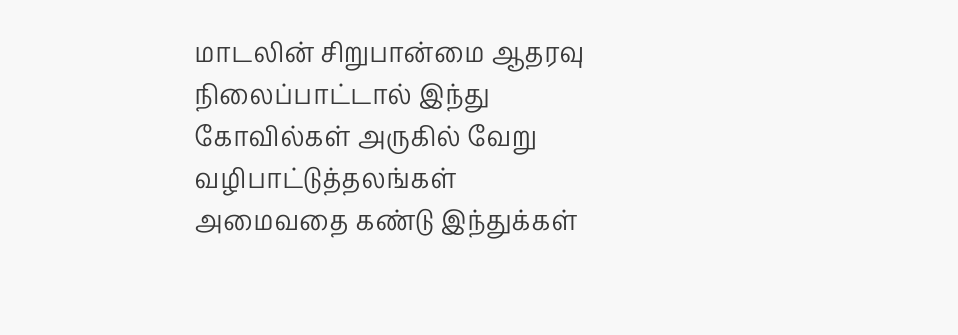மாடலின் சிறுபான்மை ஆதரவு நிலைப்பாட்டால் இந்து கோவில்கள் அருகில் வேறு வழிபாட்டுத்தலங்கள் அமைவதை கண்டு இந்துக்கள்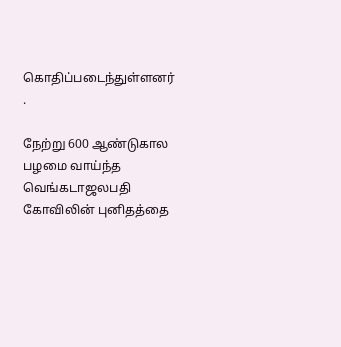கொதிப்படைந்துள்ளனர் .

நேற்று 600 ஆண்டுகால பழமை வாய்ந்த வெங்கடாஜலபதி கோவிலின் புனிதத்தை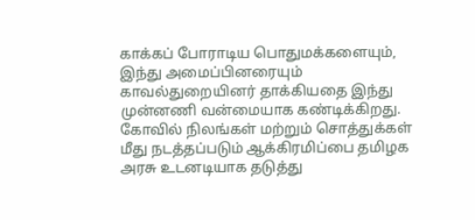காக்கப் போராடிய பொதுமக்களையும், இந்து அமைப்பினரையும் காவல்துறையினர் தாக்கியதை இந்து முன்னணி வன்மையாக கண்டிக்கிறது. கோவில் நிலங்கள் மற்றும் சொத்துக்கள் மீது நடத்தப்படும் ஆக்கிரமிப்பை தமிழக அரசு உடனடியாக தடுத்து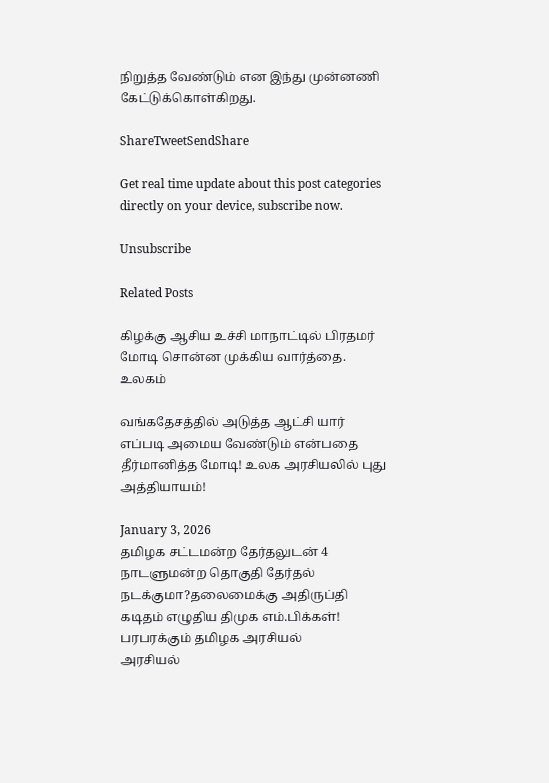நிறுத்த வேண்டும் என இந்து முன்னணி கேட்டுக்கொள்கிறது.

ShareTweetSendShare

Get real time update about this post categories directly on your device, subscribe now.

Unsubscribe

Related Posts

கிழக்கு ஆசிய உச்சி மாநாட்டில் பிரதமர் மோடி சொன்ன முக்கிய வார்த்தை.
உலகம்

வங்கதேசத்தில் அடுத்த ஆட்சி யார் எப்படி அமைய வேண்டும் என்பதை தீர்மானித்த மோடி! உலக அரசியலில் புது அத்தியாயம்!

January 3, 2026
தமிழக சட்டமன்ற தேர்தலுடன் 4 நாடளுமன்ற தொகுதி தேர்தல் நடக்குமா?தலைமைக்கு அதிருப்தி கடிதம் எழுதிய திமுக எம்.பிக்கள்! பரபரக்கும் தமிழக அரசியல்
அரசியல்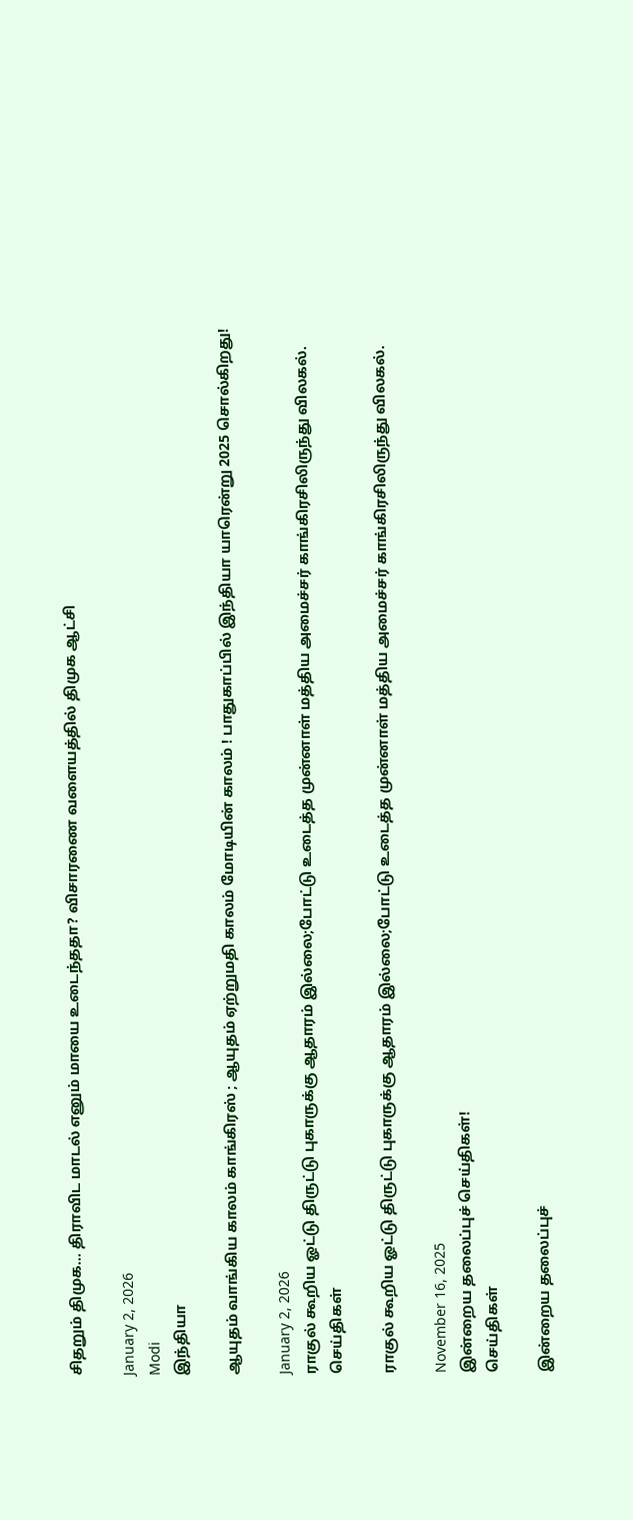சிதறும் திமுக… திராவிட மாடல் எனும் மாயை உடைந்ததா? விசாரணை வளையத்தில் திமுக ஆட்சி

January 2, 2026
Modi
இந்தியா

ஆயுதம் வாங்கிய காலம் காங்கிரஸ் ; ஆயுதம் ஏற்றுமதி காலம் மோடியின் காலம் ! பாதுகாப்பில் இந்தியா யாரென்று 2025 சொல்கிறது!

January 2, 2026
ராகுல் கூறிய ஓட்டு திருட்டு புகாருக்கு ஆதாரம் இல்லை;போட்டு உடைத்த முன்னாள் மத்திய அமைச்சர் காங்கிரசிலிருந்து விலகல்.
செய்திகள்

ராகுல் கூறிய ஓட்டு திருட்டு புகாருக்கு ஆதாரம் இல்லை;போட்டு உடைத்த முன்னாள் மத்திய அமைச்சர் காங்கிரசிலிருந்து விலகல்.

November 16, 2025
இன்றைய தலைப்புச் செய்திகள்!
செய்திகள்

இன்றைய தலைப்புச்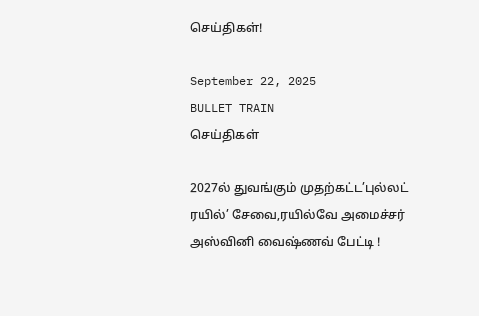செய்திகள்!

September 22, 2025
BULLET TRAIN
செய்திகள்

2027ல் துவங்கும் முதற்கட்ட’புல்லட் ரயில்’ சேவை,ரயில்வே அமைச்சர் அஸ்வினி வைஷ்ணவ் பேட்டி !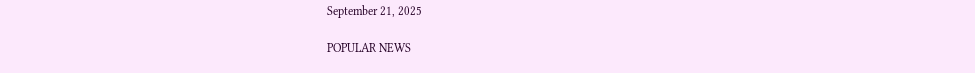September 21, 2025

POPULAR NEWS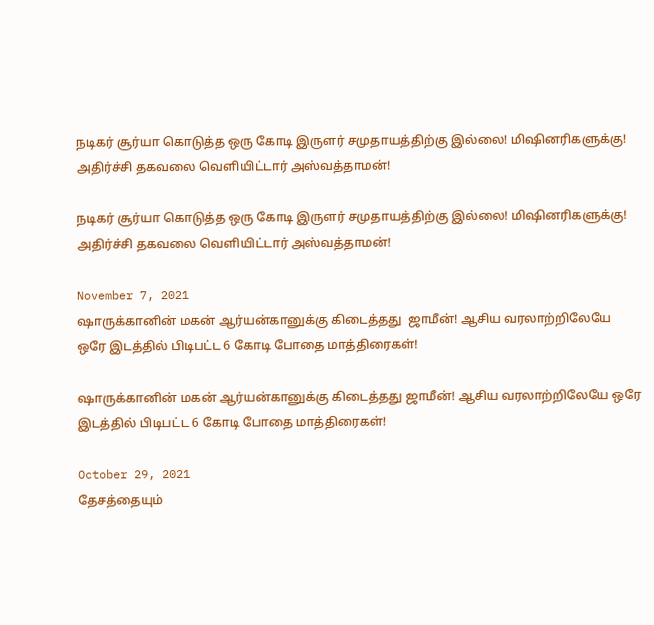நடிகர் சூர்யா கொடுத்த ஒரு கோடி இருளர் சமுதாயத்திற்கு இல்லை! மிஷினரிகளுக்கு! அதிர்ச்சி தகவலை வெளியிட்டார் அஸ்வத்தாமன்!

நடிகர் சூர்யா கொடுத்த ஒரு கோடி இருளர் சமுதாயத்திற்கு இல்லை! மிஷினரிகளுக்கு! அதிர்ச்சி தகவலை வெளியிட்டார் அஸ்வத்தாமன்!

November 7, 2021
ஷாருக்கானின் மகன் ஆர்யன்கானுக்கு கிடைத்தது  ஜாமீன்! ஆசிய வரலாற்றிலேயே ஒரே இடத்தில் பிடிபட்ட 6 கோடி போதை மாத்திரைகள்!

ஷாருக்கானின் மகன் ஆர்யன்கானுக்கு கிடைத்தது ஜாமீன்! ஆசிய வரலாற்றிலேயே ஒரே இடத்தில் பிடிபட்ட 6 கோடி போதை மாத்திரைகள்!

October 29, 2021
தேசத்தையும்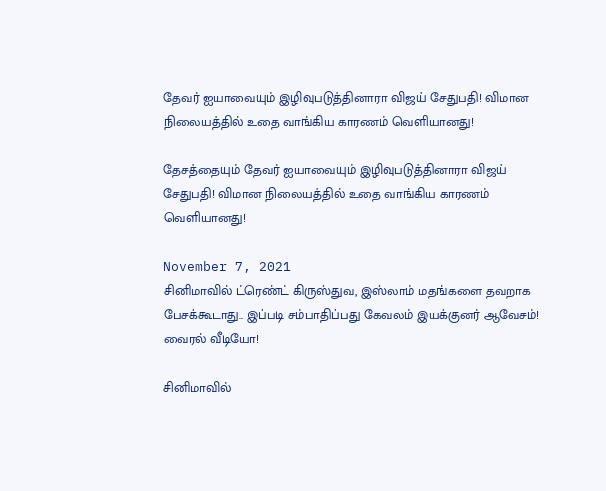தேவர் ஐயாவையும் இழிவுபடுத்தினாரா விஜய் சேதுபதி! விமான நிலையத்தில் உதை வாங்கிய காரணம் வெளியானது!

தேசத்தையும் தேவர் ஐயாவையும் இழிவுபடுத்தினாரா விஜய் சேதுபதி! விமான நிலையத்தில் உதை வாங்கிய காரணம் வெளியானது!

November 7, 2021
சினிமாவில் ட்ரெண்ட் கிருஸ்துவ, இஸ்லாம் மதங்களை தவறாக பேசக்கூடாது.. இப்படி சம்பாதிப்பது கேவலம் இயக்குனர் ஆவேசம்! வைரல் வீடியோ!

சினிமாவில்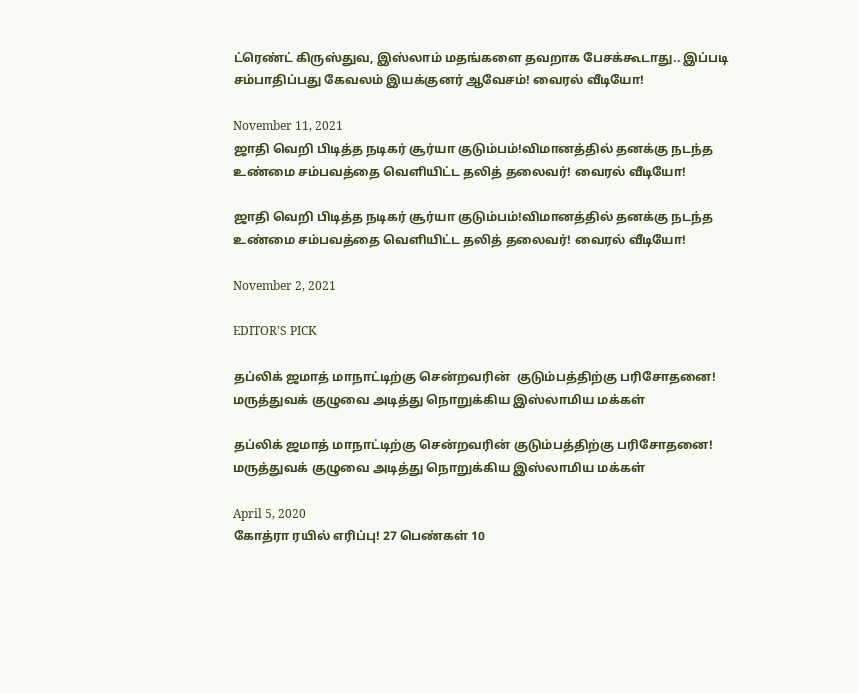ட்ரெண்ட் கிருஸ்துவ, இஸ்லாம் மதங்களை தவறாக பேசக்கூடாது.. இப்படி சம்பாதிப்பது கேவலம் இயக்குனர் ஆவேசம்! வைரல் வீடியோ!

November 11, 2021
ஜாதி வெறி பிடித்த நடிகர் சூர்யா குடும்பம்!விமானத்தில் தனக்கு நடந்த உண்மை சம்பவத்தை வெளியிட்ட தலித் தலைவர்! வைரல் வீடியோ!

ஜாதி வெறி பிடித்த நடிகர் சூர்யா குடும்பம்!விமானத்தில் தனக்கு நடந்த உண்மை சம்பவத்தை வெளியிட்ட தலித் தலைவர்! வைரல் வீடியோ!

November 2, 2021

EDITOR'S PICK

தப்லிக் ஜமாத் மாநாட்டிற்கு சென்றவரின்  குடும்பத்திற்கு பரிசோதனை! மருத்துவக் குழுவை அடித்து நொறுக்கிய இஸ்லாமிய மக்கள்

தப்லிக் ஜமாத் மாநாட்டிற்கு சென்றவரின் குடும்பத்திற்கு பரிசோதனை! மருத்துவக் குழுவை அடித்து நொறுக்கிய இஸ்லாமிய மக்கள்

April 5, 2020
கோத்ரா ரயில் எரிப்பு! 27 பெண்கள் 10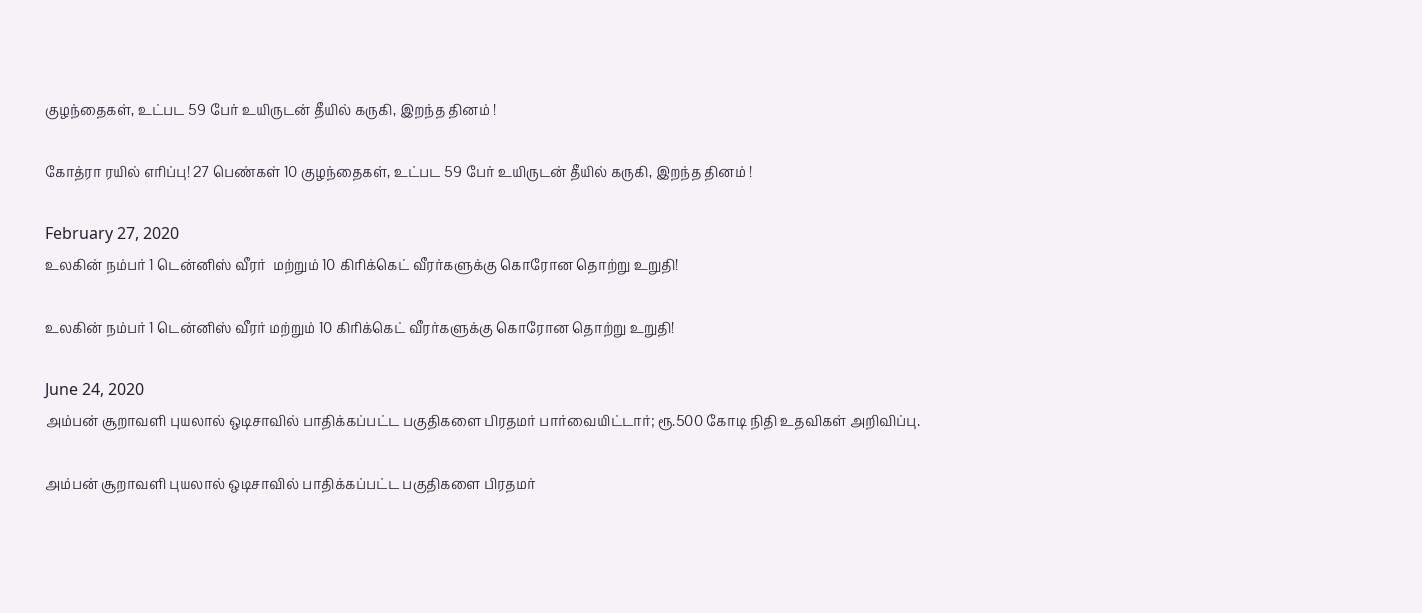குழந்தைகள், உட்பட 59 பேர் உயிருடன் தீயில் கருகி, இறந்த தினம் !

கோத்ரா ரயில் எரிப்பு! 27 பெண்கள் 10 குழந்தைகள், உட்பட 59 பேர் உயிருடன் தீயில் கருகி, இறந்த தினம் !

February 27, 2020
உலகின் நம்பர் 1 டென்னிஸ் வீரர்  மற்றும் 10 கிரிக்கெட் வீரர்களுக்கு கொரோன தொற்று உறுதி!

உலகின் நம்பர் 1 டென்னிஸ் வீரர் மற்றும் 10 கிரிக்கெட் வீரர்களுக்கு கொரோன தொற்று உறுதி!

June 24, 2020
அம்பன் சூறாவளி புயலால் ஒடிசாவில் பாதிக்கப்பட்ட பகுதிகளை பிரதமர் பார்வையிட்டார்; ரூ.500 கோடி நிதி உதவிகள் அறிவிப்பு.

அம்பன் சூறாவளி புயலால் ஒடிசாவில் பாதிக்கப்பட்ட பகுதிகளை பிரதமர்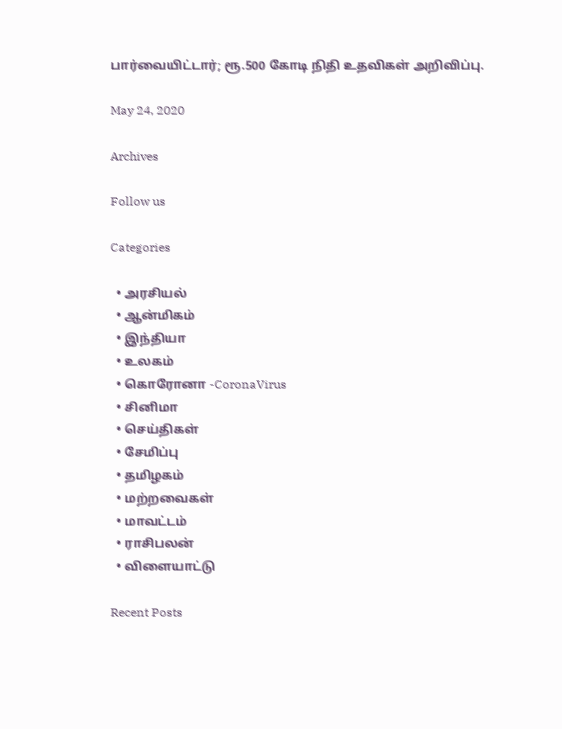பார்வையிட்டார்; ரூ.500 கோடி நிதி உதவிகள் அறிவிப்பு.

May 24, 2020

Archives

Follow us

Categories

  • அரசியல்
  • ஆன்மிகம்
  • இந்தியா
  • உலகம்
  • கொரோனா -CoronaVirus
  • சினிமா
  • செய்திகள்
  • சேமிப்பு
  • தமிழகம்
  • மற்றவைகள்
  • மாவட்டம்
  • ராசிபலன்
  • விளையாட்டு

Recent Posts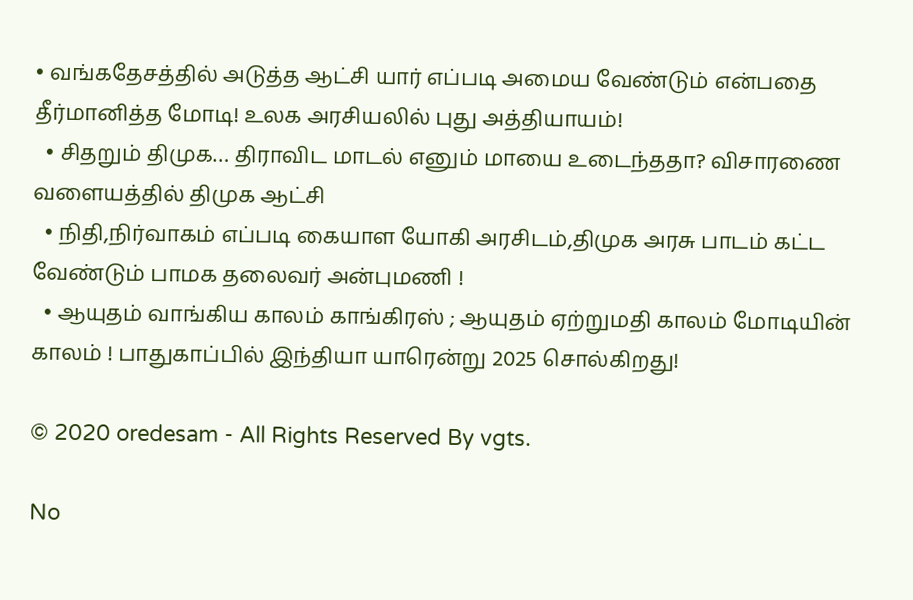• வங்கதேசத்தில் அடுத்த ஆட்சி யார் எப்படி அமைய வேண்டும் என்பதை தீர்மானித்த மோடி! உலக அரசியலில் புது அத்தியாயம்!
  • சிதறும் திமுக… திராவிட மாடல் எனும் மாயை உடைந்ததா? விசாரணை வளையத்தில் திமுக ஆட்சி
  • நிதி,நிர்வாகம் எப்படி கையாள யோகி அரசிடம்,திமுக அரசு பாடம் கட்ட வேண்டும் பாமக தலைவர் அன்புமணி !
  • ஆயுதம் வாங்கிய காலம் காங்கிரஸ் ; ஆயுதம் ஏற்றுமதி காலம் மோடியின் காலம் ! பாதுகாப்பில் இந்தியா யாரென்று 2025 சொல்கிறது!

© 2020 oredesam - All Rights Reserved By vgts.

No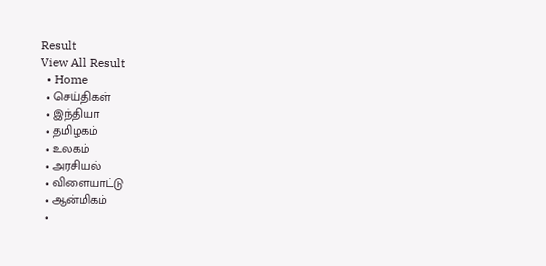Result
View All Result
  • Home
  • செய்திகள்
  • இந்தியா
  • தமிழகம்
  • உலகம்
  • அரசியல்
  • விளையாட்டு
  • ஆன்மிகம்
  •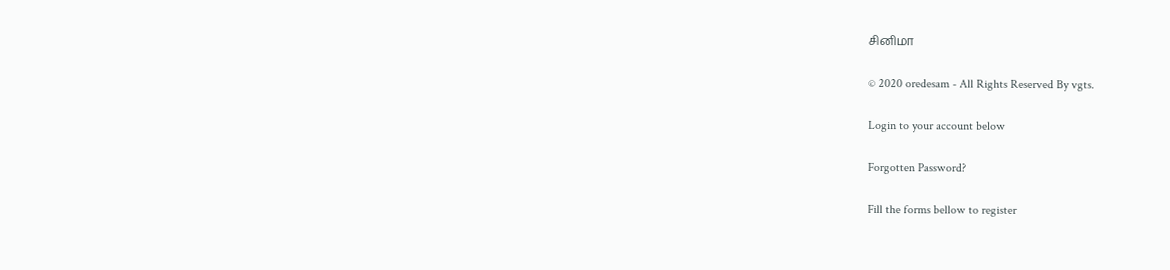சினிமா

© 2020 oredesam - All Rights Reserved By vgts.

Login to your account below

Forgotten Password?

Fill the forms bellow to register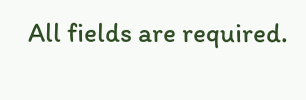All fields are required.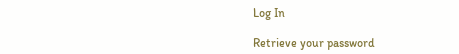Log In

Retrieve your password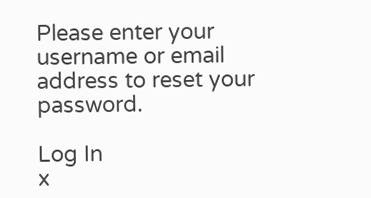Please enter your username or email address to reset your password.

Log In
x